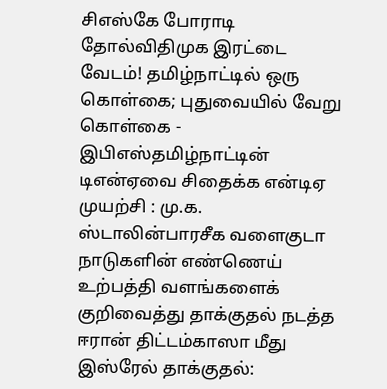சிஎஸ்கே போராடி தோல்விதிமுக இரட்டை வேடம்! தமிழ்நாட்டில் ஒரு கொள்கை; புதுவையில் வேறு கொள்கை - இபிஎஸ்தமிழ்நாட்டின் டிஎன்ஏவை சிதைக்க என்டிஏ முயற்சி : மு.க. ஸ்டாலின்பாரசீக வளைகுடா நாடுகளின் எண்ணெய் உற்பத்தி வளங்களைக் குறிவைத்து தாக்குதல் நடத்த ஈரான் திட்டம்காஸா மீது இஸ்ரேல் தாக்குதல்: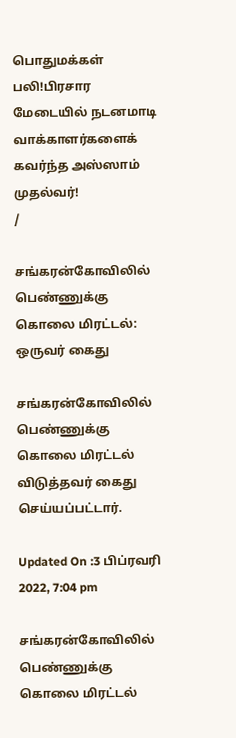பொதுமக்கள் பலி!பிரசார மேடையில் நடனமாடி வாக்காளர்களைக் கவர்ந்த அஸ்ஸாம் முதல்வர்!
/

சங்கரன்கோவிலில் பெண்ணுக்கு கொலை மிரட்டல்: ஒருவர் கைது

சங்கரன்கோவிலில் பெண்ணுக்கு கொலை மிரட்டல் விடுத்தவர் கைது செய்யப்பட்டார்.

Updated On :3 பிப்ரவரி 2022, 7:04 pm

சங்கரன்கோவிலில் பெண்ணுக்கு கொலை மிரட்டல்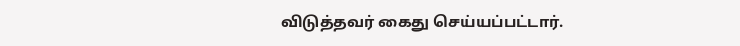விடுத்தவர் கைது செய்யப்பட்டார்.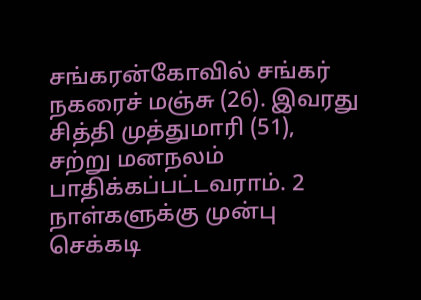சங்கரன்கோவில் சங்கர் நகரைச் மஞ்சு (26). இவரது சித்தி முத்துமாரி (51), சற்று மனநலம் பாதிக்கப்பட்டவராம். 2 நாள்களுக்கு முன்பு செக்கடி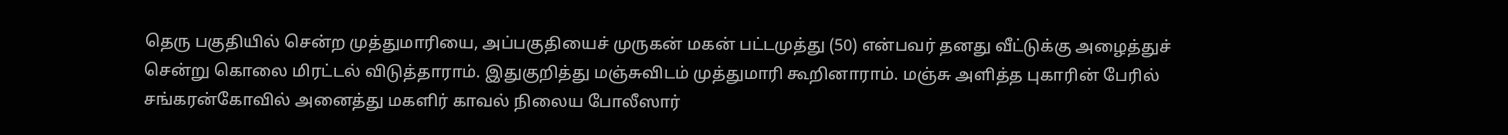தெரு பகுதியில் சென்ற முத்துமாரியை, அப்பகுதியைச் முருகன் மகன் பட்டமுத்து (50) என்பவர் தனது வீட்டுக்கு அழைத்துச் சென்று கொலை மிரட்டல் விடுத்தாராம். இதுகுறித்து மஞ்சுவிடம் முத்துமாரி கூறினாராம். மஞ்சு அளித்த புகாரின் பேரில் சங்கரன்கோவில் அனைத்து மகளிர் காவல் நிலைய போலீஸார்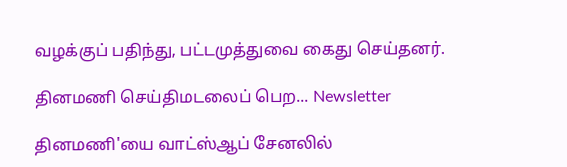வழக்குப் பதிந்து, பட்டமுத்துவை கைது செய்தனர்.

தினமணி செய்திமடலைப் பெற... Newsletter

தினமணி'யை வாட்ஸ்ஆப் சேனலில்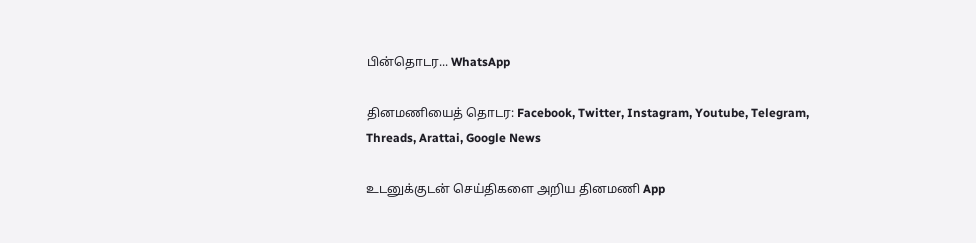பின்தொடர... WhatsApp

தினமணியைத் தொடர: Facebook, Twitter, Instagram, Youtube, Telegram, Threads, Arattai, Google News

உடனுக்குடன் செய்திகளை அறிய தினமணி App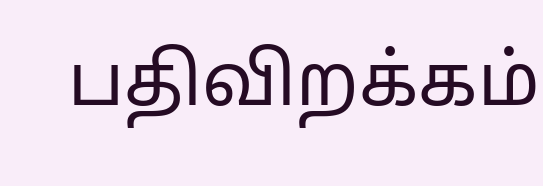பதிவிறக்கம்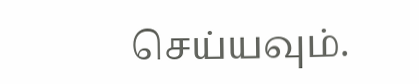செய்யவும்.